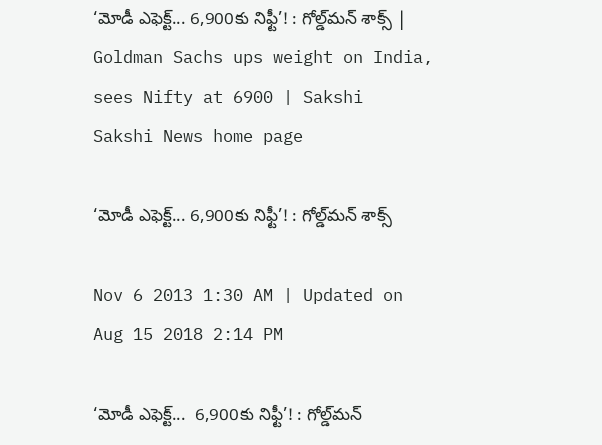‘మోడీ ఎఫెక్ట్... 6,900కు నిఫ్టీ’! : గోల్డ్‌మన్ శాక్స్ | Goldman Sachs ups weight on India, sees Nifty at 6900 | Sakshi
Sakshi News home page

‘మోడీ ఎఫెక్ట్... 6,900కు నిఫ్టీ’! : గోల్డ్‌మన్ శాక్స్

Nov 6 2013 1:30 AM | Updated on Aug 15 2018 2:14 PM

‘మోడీ ఎఫెక్ట్...  6,900కు నిఫ్టీ’! : గోల్డ్‌మన్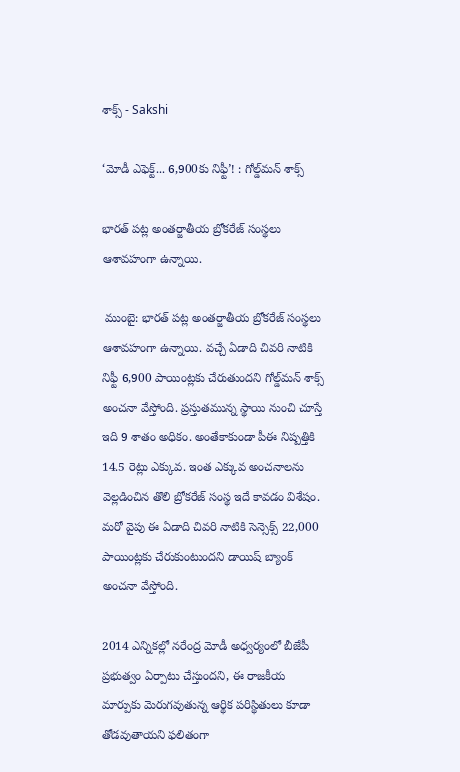శాక్స్ - Sakshi

‘మోడీ ఎఫెక్ట్... 6,900కు నిఫ్టీ’! : గోల్డ్‌మన్ శాక్స్

భారత్ పట్ల అంతర్జాతీయ బ్రోకరేజ్ సంస్థలు ఆశావహంగా ఉన్నాయి.

 ముంబై: భారత్ పట్ల అంతర్జాతీయ బ్రోకరేజ్ సంస్థలు ఆశావహంగా ఉన్నాయి. వచ్చే ఏడాది చివరి నాటికి నిఫ్టీ 6,900 పాయింట్లకు చేరుతుందని గోల్డ్‌మన్ శాక్స్ అంచనా వేస్తోంది. ప్రస్తుతమున్న స్థాయి నుంచి చూస్తే ఇది 9 శాతం అధికం. అంతేకాకుండా పీఈ నిష్పత్తికి 14.5 రెట్లు ఎక్కువ. ఇంత ఎక్కువ అంచనాలను వెల్లడించిన తొలి బ్రోకరేజ్ సంస్థ ఇదే కావడం విశేషం.  మరో వైపు ఈ ఏడాది చివరి నాటికి సెన్సెక్స్ 22,000 పాయింట్లకు చేరుకుంటుందని డాయిష్ బ్యాంక్ అంచనా వేస్తోంది.

2014 ఎన్నికల్లో నరేంద్ర మోడీ అధ్వర్యంలో బీజేపీ ప్రభుత్వం ఏర్పాటు చేస్తుందని, ఈ రాజకీయ మార్పుకు మెరుగవుతున్న ఆర్థిక పరిస్థితులు కూడా తోడవుతాయని ఫలితంగా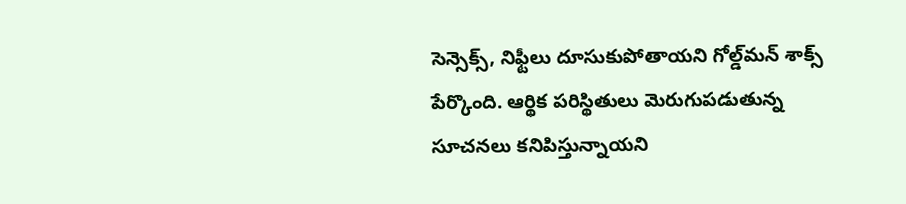సెన్సెక్స్, నిఫ్టీలు దూసుకుపోతాయని గోల్డ్‌మన్ శాక్స్ పేర్కొంది. ఆర్థిక పరిస్థితులు మెరుగుపడుతున్న సూచనలు కనిపిస్తున్నాయని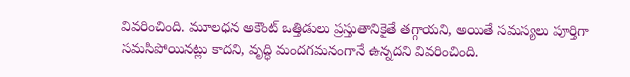వివరించింది. మూలధన అకౌంట్ ఒత్తిడులు ప్రస్తుతానికైతే తగ్గాయని, అయితే సమస్యలు పూర్తిగా సమసిపోయినట్లు కాదని, వృద్ధి మందగమనంగానే ఉన్నదని వివరించింది.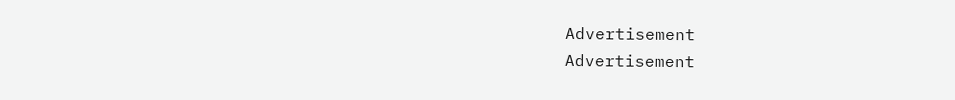Advertisement
Advertisement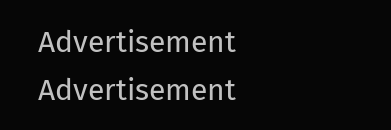Advertisement
Advertisement